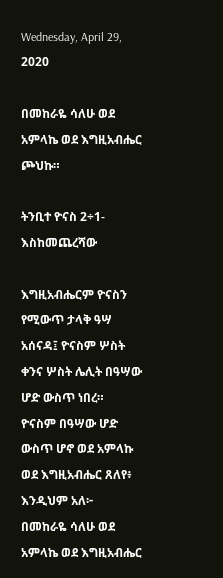Wednesday, April 29, 2020

በመከራዬ ሳለሁ ወደ አምላኬ ወደ እግዚአብሔር ጮህኩ።

ትንቢተ ዮናስ 2÷1-እስከመጨረሻው

እግዚአብሔርም ዮናስን የሚውጥ ታላቅ ዓሣ አሰናዳ፤ ዮናስም ሦስት ቀንና ሦስት ሌሊት በዓሣው ሆድ ውስጥ ነበረ።
ዮናስም በዓሣው ሆድ ውስጥ ሆኖ ወደ አምላኩ ወደ እግዚአብሔር ጸለየ፥ እንዲህም አለ፦
በመከራዬ ሳለሁ ወደ አምላኬ ወደ እግዚአብሔር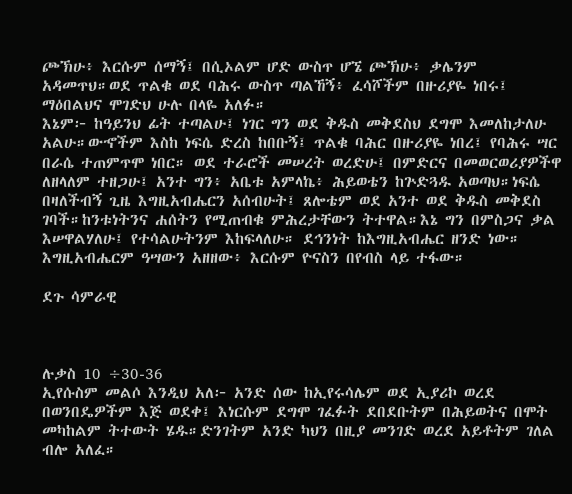ጮኽሁ፥ እርሱም ሰማኝ፤ በሲኦልም ሆድ ውስጥ ሆኜ ጮኽሁ፥ ቃሌንም አዳመጥህ።ወደ ጥልቁ ወደ ባሕሩ ውስጥ ጣልኸኝ፥ ፈሳሾችም በዙሪያዬ ነበሩ፤ ማዕበልህና ሞገድህ ሁሉ በላዬ አለፉ።
እኔም፦ ከዓይንህ ፊት ተጣልሁ፤ ነገር ግን ወደ ቅዱስ መቅደስህ ደግሞ እመለከታለሁ አልሁ።ውኆችም እስከ ነፍሴ ድረስ ከበቡኝ፤ ጥልቁ ባሕር በዙሪያዬ ነበረ፤ የባሕሩ ሣር በራሴ ተጠምጥሞ ነበር። ወደ ተራሮች መሠረት ወረድሁ፤ በምድርና በመወርወሪያዎችዋ ለዘላለም ተዘጋሁ፤ አንተ ግን፥ አቤቱ አምላኬ፥ ሕይወቴን ከጕድጓዱ አወጣህ።ነፍሴ በዛለችብኝ ጊዜ እግዚአብሔርን አሰብሁት፤ ጸሎቴም ወደ አንተ ወደ ቅዱስ መቅደስ ገባች።ከንቱነትንና ሐሰትን የሚጠብቁ ምሕረታቸውን ትተዋል።እኔ ግን በምስጋና ቃል እሠዋልሃለሁ፤ የተሳልሁትንም እከፍላለሁ። ደኅንነት ከእግዚአብሔር ዘንድ ነው። እግዚአብሔርም ዓሣውን አዘዘው፥ እርሱም ዮናስን በየብስ ላይ ተፋው።

ደጉ ሳምራዊ



ሉቃስ 10 ÷30-36
ኢየሱስም መልሶ እንዲህ አለ፦ አንድ ሰው ከኢየሩሳሌም ወደ ኢያሪኮ ወረደ በወንበዴዎችም እጅ ወደቀ፤ እነርሱም ደግሞ ገፈፉት ደበደቡትም በሕይወትና በሞት መካከልም ትተውት ሄዱ።ድንገትም አንድ ካህን በዚያ መንገድ ወረደ አይቶትም ገለል ብሎ አለፈ።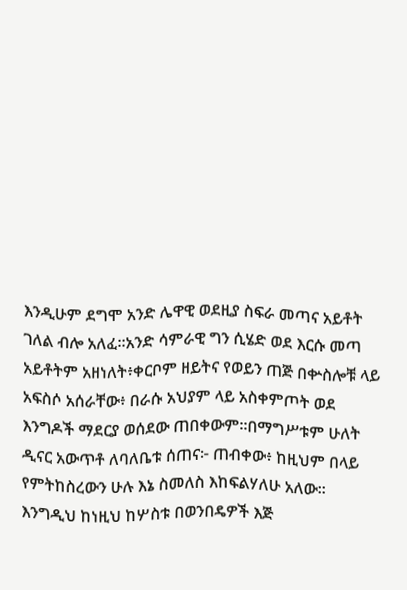እንዲሁም ደግሞ አንድ ሌዋዊ ወደዚያ ስፍራ መጣና አይቶት ገለል ብሎ አለፈ።አንድ ሳምራዊ ግን ሲሄድ ወደ እርሱ መጣ አይቶትም አዘነለት፥ቀርቦም ዘይትና የወይን ጠጅ በቍስሎቹ ላይ አፍስሶ አሰራቸው፥ በራሱ አህያም ላይ አስቀምጦት ወደ እንግዶች ማደርያ ወሰደው ጠበቀውም።በማግሥቱም ሁለት ዲናር አውጥቶ ለባለቤቱ ሰጠና፦ ጠብቀው፥ ከዚህም በላይ የምትከስረውን ሁሉ እኔ ስመለስ እከፍልሃለሁ አለው። እንግዲህ ከነዚህ ከሦስቱ በወንበዴዎች እጅ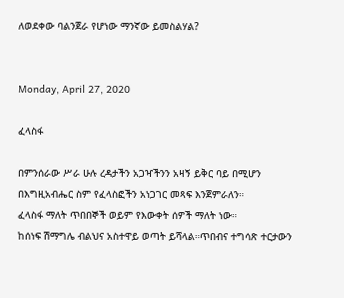ለወደቀው ባልንጀራ የሆነው ማንኛው ይመስልሃል?


Monday, April 27, 2020

ፈላስፋ

በምንሰራው ሥራ ሁሉ ረዳታችን አጋዣችንን አዛኝ ይቅር ባይ በሚሆን በእግዚአብሔር ስም የፈላስፎችን አነጋገር መጻፍ እንጀምራለን።
ፈላስፋ ማለት ጥበበኞች ወይም የእውቀት ሰዎች ማለት ነው።
ከሰነፍ ሽማግሌ ብልህና አስተዋይ ወጣት ይሻላል።ጥበብና ተግሳጽ ተርታውን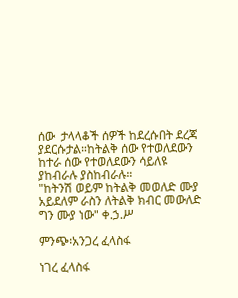ሰው  ታላላቆች ሰዎች ከደረሱበት ደረጃ ያደርሱታል።ከትልቅ ሰው የተወለደውን ከተራ ሰው የተወለደውን ሳይለዩ ያከብራሉ ያስከብራሉ።
"ከትንሽ ወይም ከትልቅ መወለድ ሙያ አይደለም ራስን ለትልቅ ክብር መውለድ ግን ሙያ ነው" ቀ.ኃ.ሥ

ምንጭ፡አንጋረ ፈላስፋ

ነገረ ፈላስፋ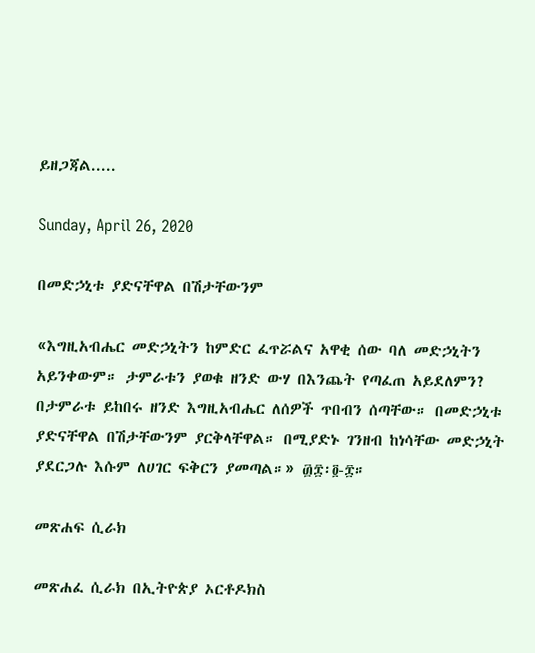ይዘጋጃል.....

Sunday, April 26, 2020

በመድኃኒቱ ያድናቸዋል በሽታቸውንም

«እግዚአብሔር መድኃኒትን ከምድር ፈጥሯልና አዋቂ ሰው ባለ መድኃኒትን አይንቀውም። ታምራቱን ያወቁ ዘንድ ውሃ በእንጨት የጣፈጠ አይደለምን? በታምራቱ ይከበሩ ዘንድ እግዚአብሔር ለሰዎች ጥበብን ሰጣቸው። በመድኃኒቱ ያድናቸዋል በሽታቸውንም ያርቅላቸዋል። በሚያድኑ ገንዘብ ከነሳቸው መድኃኒት ያደርጋሉ እሱም ለሀገር ፍቅርን ያመጣል።» ፴፰፡፬-፰።

መጽሐፍ ሲራክ

መጽሐፈ ሲራክ በኢትዮጵያ ኦርቶዶክስ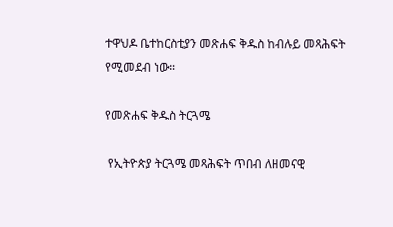ተዋህዶ ቤተከርስቲያን መጽሐፍ ቅዱስ ከብሉይ መጻሕፍት የሚመደብ ነው።

የመጽሐፍ ቅዱስ ትርጓሜ

 የኢትዮጵያ ትርጓሜ መጻሕፍት ጥበብ ለዘመናዊ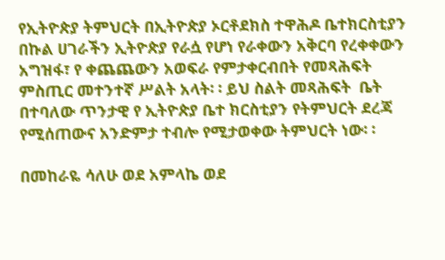የኢትዮጵያ ትምህርት በኢትዮጵያ ኦርቶደክስ ተዋሕዶ ቤተክርስቲያን በኩል ሀገራችን ኢትዮጵያ የራሷ የሆነ የራቀውን አቅርባ የረቀቀውን አግዝፋ፣ የ ቀጨጨውን አወፍራ የምታቀርብበት የመጻሕፍት ምስጢር መተንተኛ ሥልት አላት፡ ፡ ይህ ስልት መጻሕፍት  ቤት በተባለው ጥንታዊ የ ኢትዮጵያ ቤተ ክርስቲያን የትምህርት ደረጃ የሚሰጠውና አንድምታ ተብሎ የሚታወቀው ትምህርት ነው፡ ፡

በመከራዬ ሳለሁ ወደ አምላኬ ወደ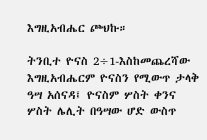እግዚአብሔር ጮህኩ።

ትንቢተ ዮናስ 2÷1-እስከመጨረሻው እግዚአብሔርም ዮናስን የሚውጥ ታላቅ ዓሣ አሰናዳ፤ ዮናስም ሦስት ቀንና ሦስት ሌሊት በዓሣው ሆድ ውስጥ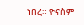ነበረ። ዮናስም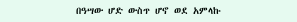በዓሣው ሆድ ውስጥ ሆኖ ወደ አምላኩ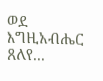ወደ እግዚአብሔር ጸለየ...